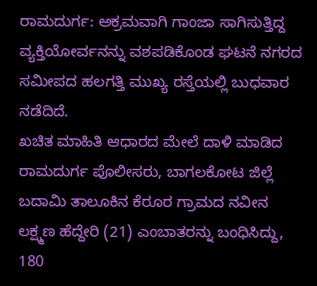ರಾಮದುರ್ಗ: ಅಕ್ರಮವಾಗಿ ಗಾಂಜಾ ಸಾಗಿಸುತ್ತಿದ್ದ ವ್ಯಕ್ತಿಯೋರ್ವನನ್ನು ವಶಪಡಿಕೊಂಡ ಘಟನೆ ನಗರದ ಸಮೀಪದ ಹಲಗತ್ತಿ ಮುಖ್ಯ ರಸ್ತೆಯಲ್ಲಿ ಬುಧವಾರ ನಡೆದಿದೆ.
ಖಚಿತ ಮಾಹಿತಿ ಆಧಾರದ ಮೇಲೆ ದಾಳಿ ಮಾಡಿದ ರಾಮದುರ್ಗ ಪೊಲೀಸರು, ಬಾಗಲಕೋಟ ಜಿಲ್ಲೆ ಬದಾಮಿ ತಾಲೂಕಿನ ಕೆರೂರ ಗ್ರಾಮದ ನವೀನ ಲಕ್ಷ್ಮಣ ಹೆದ್ದೇರಿ (21) ಎಂಬಾತರನ್ನು ಬಂಧಿಸಿದ್ದು, 180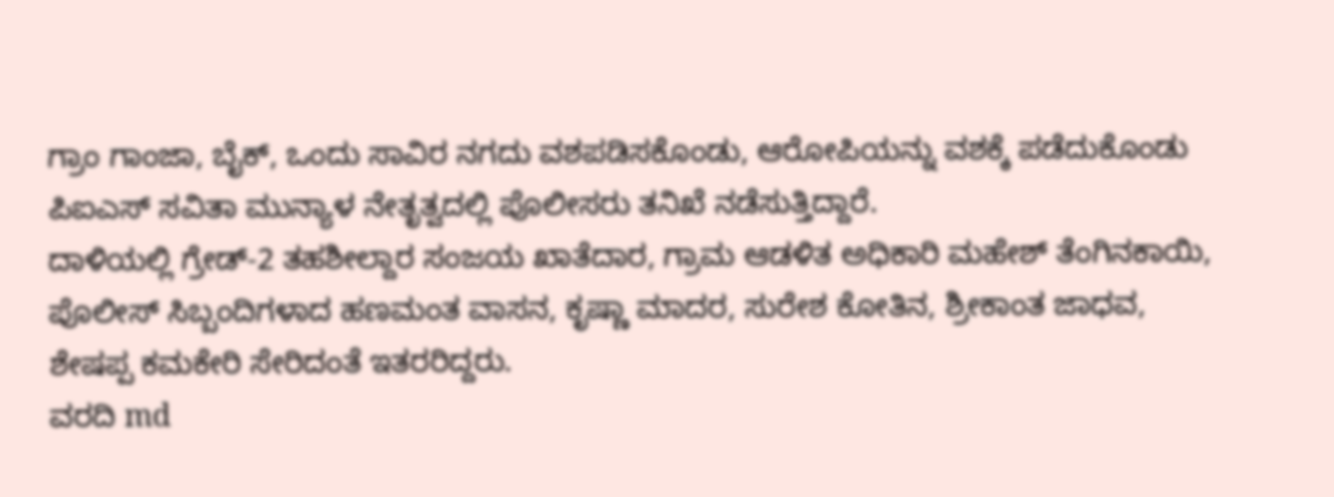ಗ್ರಾಂ ಗಾಂಜಾ, ಬೈಕ್, ಒಂದು ಸಾವಿರ ನಗದು ವಶಪಡಿಸಕೊಂಡು, ಆರೋಪಿಯನ್ನು ವಶಕ್ಕೆ ಪಡೆದುಕೊಂಡು ಪಿಐಎಸ್ ಸವಿತಾ ಮುನ್ಯಾಳ ನೇತೃತ್ವದಲ್ಲಿ ಪೊಲೀಸರು ತನಿಖೆ ನಡೆಸುತ್ತಿದ್ದಾರೆ.
ದಾಳಿಯಲ್ಲಿ ಗ್ರೇಡ್-2 ತಹಶೀಲ್ದಾರ ಸಂಜಯ ಖಾತೆದಾರ, ಗ್ರಾಮ ಆಡಳಿತ ಅಧಿಕಾರಿ ಮಹೇಶ್ ತೆಂಗಿನಕಾಯಿ, ಪೊಲೀಸ್ ಸಿಬ್ಬಂದಿಗಳಾದ ಹಣಮಂತ ವಾಸನ, ಕೃಷ್ಣಾ ಮಾದರ, ಸುರೇಶ ಕೋತಿನ, ಶ್ರೀಕಾಂತ ಜಾಧವ, ಶೇಷಪ್ಪ ಕಮಕೇರಿ ಸೇರಿದಂತೆ ಇತರರಿದ್ದರು.
ವರದಿ md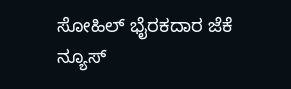ಸೋಹಿಲ್ ಭೈರಕದಾರ ಜೆಕೆ ನ್ಯೂಸ್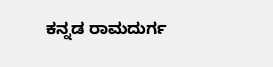ಕನ್ನಡ ರಾಮದುರ್ಗ